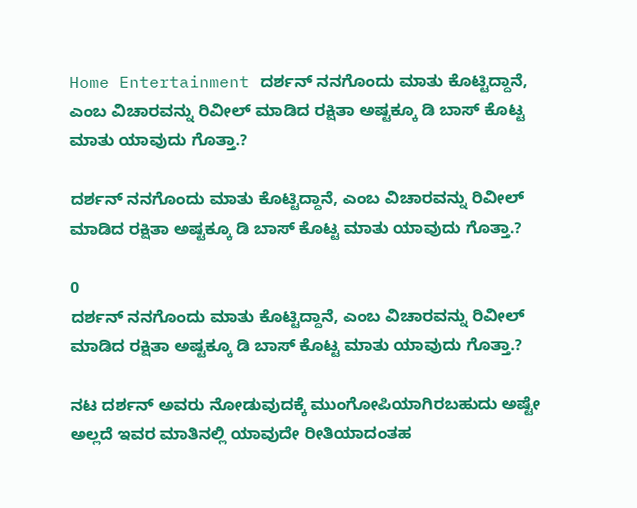Home Entertainment ದರ್ಶನ್ ನನಗೊಂದು ಮಾತು ಕೊಟ್ಟಿದ್ದಾನೆ, ಎಂಬ ವಿಚಾರವನ್ನು ರಿವೀಲ್ ಮಾಡಿದ ರಕ್ಷಿತಾ ಅಷ್ಟಕ್ಕೂ ಡಿ ಬಾಸ್ ಕೊಟ್ಟ ಮಾತು ಯಾವುದು ಗೊತ್ತಾ.?

ದರ್ಶನ್ ನನಗೊಂದು ಮಾತು ಕೊಟ್ಟಿದ್ದಾನೆ, ಎಂಬ ವಿಚಾರವನ್ನು ರಿವೀಲ್ ಮಾಡಿದ ರಕ್ಷಿತಾ ಅಷ್ಟಕ್ಕೂ ಡಿ ಬಾಸ್ ಕೊಟ್ಟ ಮಾತು ಯಾವುದು ಗೊತ್ತಾ.?

0
ದರ್ಶನ್ ನನಗೊಂದು ಮಾತು ಕೊಟ್ಟಿದ್ದಾನೆ, ಎಂಬ ವಿಚಾರವನ್ನು ರಿವೀಲ್ ಮಾಡಿದ ರಕ್ಷಿತಾ ಅಷ್ಟಕ್ಕೂ ಡಿ ಬಾಸ್ ಕೊಟ್ಟ ಮಾತು ಯಾವುದು ಗೊತ್ತಾ.?

ನಟ ದರ್ಶನ್ ಅವರು ನೋಡುವುದಕ್ಕೆ ಮುಂಗೋಪಿಯಾಗಿರಬಹುದು ಅಷ್ಟೇ ಅಲ್ಲದೆ ಇವರ ಮಾತಿನಲ್ಲಿ ಯಾವುದೇ ರೀತಿಯಾದಂತಹ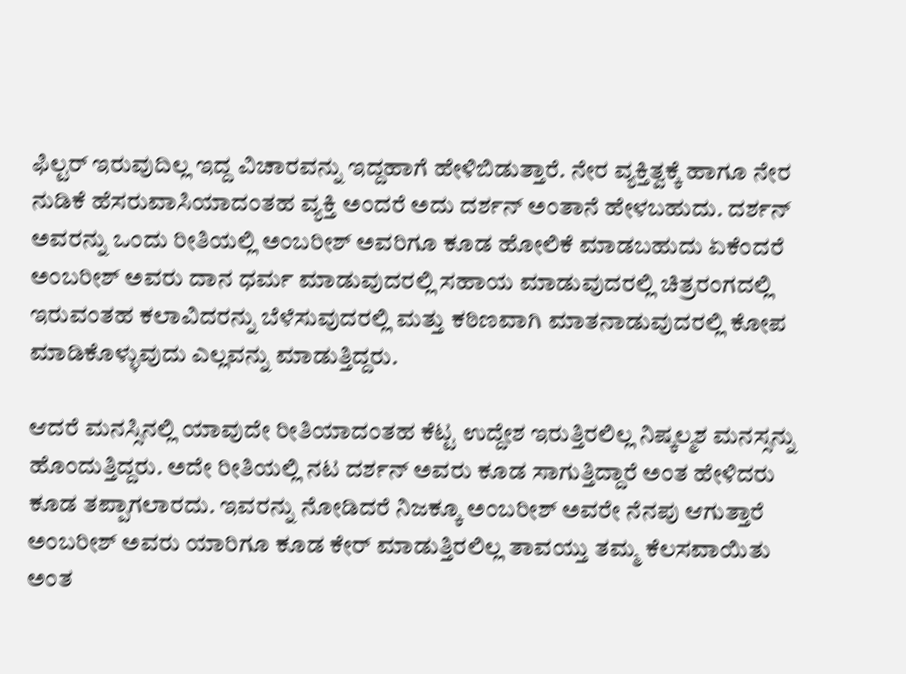ಫಿಲ್ಟರ್ ಇರುವುದಿಲ್ಲ ಇದ್ದ ವಿಚಾರವನ್ನು ಇದ್ದಹಾಗೆ ಹೇಳಿಬಿಡುತ್ತಾರೆ. ನೇರ ವ್ಯಕ್ತಿತ್ವಕ್ಕೆ ಹಾಗೂ ನೇರ ನುಡಿಕೆ ಹೆಸರುವಾಸಿಯಾದಂತಹ ವ್ಯಕ್ತಿ ಅಂದರೆ ಅದು ದರ್ಶನ್ ಅಂತಾನೆ ಹೇಳಬಹುದು. ದರ್ಶನ್ ಅವರನ್ನು ಒಂದು ರೀತಿಯಲ್ಲಿ ಅಂಬರೀಶ್ ಅವರಿಗೂ ಕೂಡ ಹೋಲಿಕೆ ಮಾಡಬಹುದು ಏಕೆಂದರೆ ಅಂಬರೀಶ್ ಅವರು ದಾನ ಧರ್ಮ ಮಾಡುವುದರಲ್ಲಿ ಸಹಾಯ ಮಾಡುವುದರಲ್ಲಿ ಚಿತ್ರರಂಗದಲ್ಲಿ ಇರುವಂತಹ ಕಲಾವಿದರನ್ನು ಬೆಳೆಸುವುದರಲ್ಲಿ ಮತ್ತು ಕಠಿಣವಾಗಿ ಮಾತನಾಡುವುದರಲ್ಲಿ ಕೋಪ ಮಾಡಿಕೊಳ್ಳುವುದು ಎಲ್ಲವನ್ನು ಮಾಡುತ್ತಿದ್ದರು.

ಆದರೆ ಮನಸ್ಸಿನಲ್ಲಿ ಯಾವುದೇ ರೀತಿಯಾದಂತಹ ಕೆಟ್ಟ ಉದ್ದೇಶ ಇರುತ್ತಿರಲಿಲ್ಲ ನಿಷ್ಕಲ್ಮಶ ಮನಸ್ಸನ್ನು ಹೊಂದುತ್ತಿದ್ದರು. ಅದೇ ರೀತಿಯಲ್ಲಿ ನಟ ದರ್ಶನ್ ಅವರು ಕೂಡ ಸಾಗುತ್ತಿದ್ದಾರೆ ಅಂತ ಹೇಳಿದರು ಕೂಡ ತಪ್ಪಾಗಲಾರದು. ಇವರನ್ನು ನೋಡಿದರೆ ನಿಜಕ್ಕೂ ಅಂಬರೀಶ್ ಅವರೇ ನೆನಪು ಆಗುತ್ತಾರೆ ಅಂಬರೀಶ್ ಅವರು ಯಾರಿಗೂ ಕೂಡ ಕೇರ್ ಮಾಡುತ್ತಿರಲಿಲ್ಲ ತಾವಯ್ತು ತಮ್ಮ ಕೆಲಸವಾಯಿತು ಅಂತ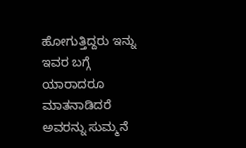ಹೋಗುತ್ತಿದ್ದರು ಇನ್ನು ಇವರ ಬಗ್ಗೆ ಯಾರಾದರೂ ಮಾತನಾಡಿದರೆ ಅವರನ್ನು ಸುಮ್ಮನೆ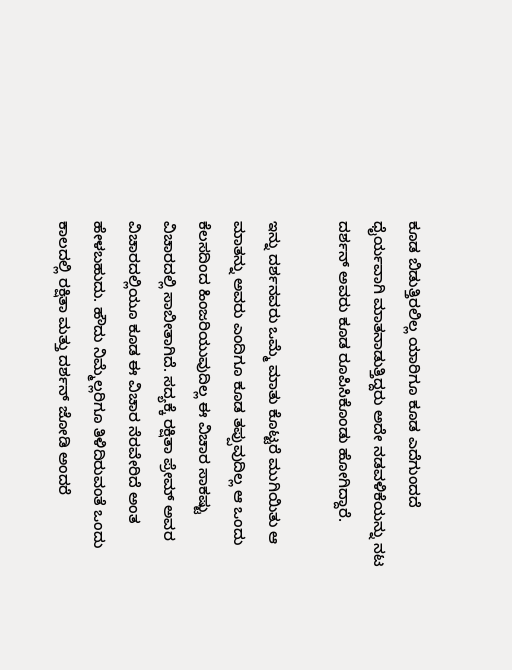ಕೂಡ ಬಿಡುತ್ತಿರಲಿಲ್ಲ ಯಾರಿಗೂ ಕೂಡ ಎದೆಗುಂದದೆ ಧೈರ್ಯವಾಗಿ ಮಾತನಾಡುತ್ತಿದ್ದರು ಅದೇ ನಡವಳಿಕೆಯನ್ನು ನಟ ದರ್ಶನ್ ಅವರು ಕೂಡ ರೂಪಿಸಿಕೊಂಡು ಹೋಗಿದ್ದಾರೆ.

ಇನ್ನು ದರ್ಶನವರು ಒಮ್ಮೆ ಮಾತು ಕೊಟ್ಟರೆ ಮುಗಿಯಿತು ಆ ಮಾತನ್ನು ಅವರು ಎಂದಿಗೂ ಕೂಡ ತಪ್ಪುವುದಿಲ್ಲ ಆ ಒಂದು ಕೆಲಸದಿಂದ ಹಿಂಜರಿಯುವುದಿಲ್ಲ ಈ ವಿಚಾರ ಸಾಕಷ್ಟು ವಿಚಾರದಲ್ಲಿ ಸಾಬೀತಾಗಿದೆ. ಸದ್ಯಕ್ಕೆ ರಕ್ಷಿತಾ ಪ್ರೇಮ್ ಅವರ ವಿಚಾರದಲ್ಲಿಯೂ ಕೂಡ ಈ ವಿಚಾರ ನೆರವೇರಿದೆ ಅಂತ ಹೇಳಬಹುದು. ಹೌದು ನಿಮ್ಮೆಲ್ಲರಿಗೂ ತಿಳಿದಿರುವಂತೆ ಒಂದು ಕಾಲದಲ್ಲಿ ರಕ್ಷಿತಾ ಮತ್ತು ದರ್ಶನ್ ಜೋಡಿ ಅಂದರೆ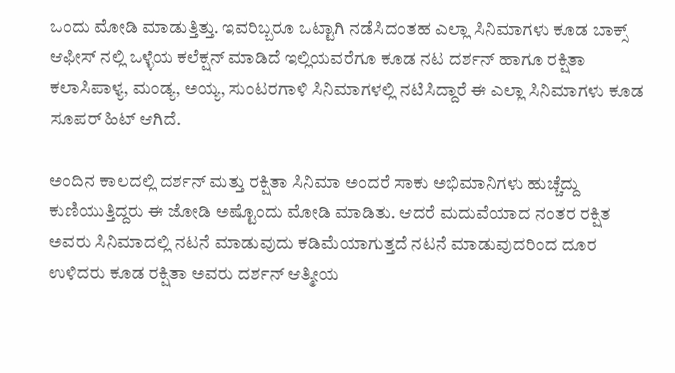ಒಂದು ಮೋಡಿ ಮಾಡುತ್ತಿತ್ತು. ಇವರಿಬ್ಬರೂ ಒಟ್ಟಾಗಿ ನಡೆಸಿದಂತಹ ಎಲ್ಲಾ ಸಿನಿಮಾಗಳು ಕೂಡ ಬಾಕ್ಸ್ ಆಫೀಸ್ ನಲ್ಲಿ ಒಳ್ಳೆಯ ಕಲೆಕ್ಷನ್ ಮಾಡಿದೆ ಇಲ್ಲಿಯವರೆಗೂ ಕೂಡ ನಟ ದರ್ಶನ್ ಹಾಗೂ ರಕ್ಷಿತಾ ಕಲಾಸಿಪಾಳ್ಯ, ಮಂಡ್ಯ, ಅಯ್ಯ, ಸುಂಟರಗಾಳಿ ಸಿನಿಮಾಗಳಲ್ಲಿ ನಟಿಸಿದ್ದಾರೆ ಈ ಎಲ್ಲಾ ಸಿನಿಮಾಗಳು ಕೂಡ ಸೂಪರ್ ಹಿಟ್ ಆಗಿದೆ.

ಅಂದಿನ ಕಾಲದಲ್ಲಿ ದರ್ಶನ್ ಮತ್ತು ರಕ್ಷಿತಾ ಸಿನಿಮಾ ಅಂದರೆ ಸಾಕು ಅಭಿಮಾನಿಗಳು ಹುಚ್ಚೆದ್ದು ಕುಣಿಯುತ್ತಿದ್ದರು ಈ ಜೋಡಿ ಅಷ್ಟೊಂದು ಮೋಡಿ ಮಾಡಿತು. ಆದರೆ ಮದುವೆಯಾದ ನಂತರ ರಕ್ಷಿತ ಅವರು ಸಿನಿಮಾದಲ್ಲಿ ನಟನೆ ಮಾಡುವುದು ಕಡಿಮೆಯಾಗುತ್ತದೆ ನಟನೆ ಮಾಡುವುದರಿಂದ ದೂರ ಉಳಿದರು ಕೂಡ ರಕ್ಷಿತಾ ಅವರು ದರ್ಶನ್ ಆತ್ಮೀಯ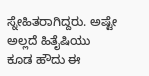ಸ್ನೇಹಿತರಾಗಿದ್ದರು. ಅಷ್ಟೇ ಅಲ್ಲದೆ ಹಿತೈಷಿಯು ಕೂಡ ಹೌದು ಈ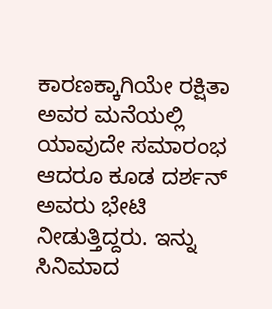ಕಾರಣಕ್ಕಾಗಿಯೇ ರಕ್ಷಿತಾ ಅವರ ಮನೆಯಲ್ಲಿ ಯಾವುದೇ ಸಮಾರಂಭ ಆದರೂ ಕೂಡ ದರ್ಶನ್ ಅವರು ಭೇಟಿ ನೀಡುತ್ತಿದ್ದರು. ಇನ್ನು ಸಿನಿಮಾದ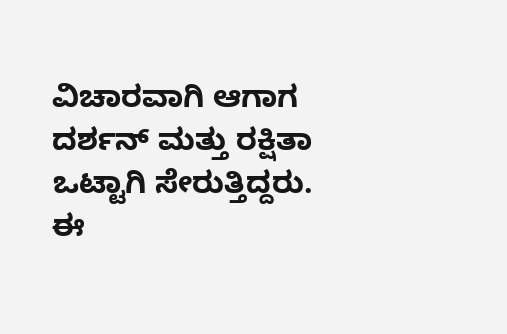ವಿಚಾರವಾಗಿ ಆಗಾಗ ದರ್ಶನ್ ಮತ್ತು ರಕ್ಷಿತಾ ಒಟ್ಟಾಗಿ ಸೇರುತ್ತಿದ್ದರು. ಈ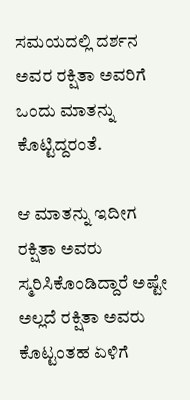ಸಮಯದಲ್ಲಿ ದರ್ಶನ ಅವರ ರಕ್ಷಿತಾ ಅವರಿಗೆ ಒಂದು ಮಾತನ್ನು ಕೊಟ್ಟಿದ್ದರಂತೆ.

ಆ ಮಾತನ್ನು ಇದೀಗ ರಕ್ಷಿತಾ ಅವರು ಸ್ಮರಿಸಿಕೊಂಡಿದ್ದಾರೆ ಅಷ್ಟೇ ಅಲ್ಲದೆ ರಕ್ಷಿತಾ ಅವರು ಕೊಟ್ಟಂತಹ ಏಳಿಗೆ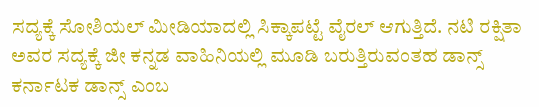ಸದ್ಯಕ್ಕೆ ಸೋಶಿಯಲ್ ಮೀಡಿಯಾದಲ್ಲಿ ಸಿಕ್ಕಾಪಟ್ಟೆ ವೈರಲ್ ಆಗುತ್ತಿದೆ. ನಟಿ ರಕ್ಷಿತಾ ಅವರ ಸದ್ಯಕ್ಕೆ ಜೀ ಕನ್ನಡ ವಾಹಿನಿಯಲ್ಲಿ ಮೂಡಿ ಬರುತ್ತಿರುವಂತಹ ಡಾನ್ಸ್ ಕರ್ನಾಟಕ ಡಾನ್ಸ್ ಎಂಬ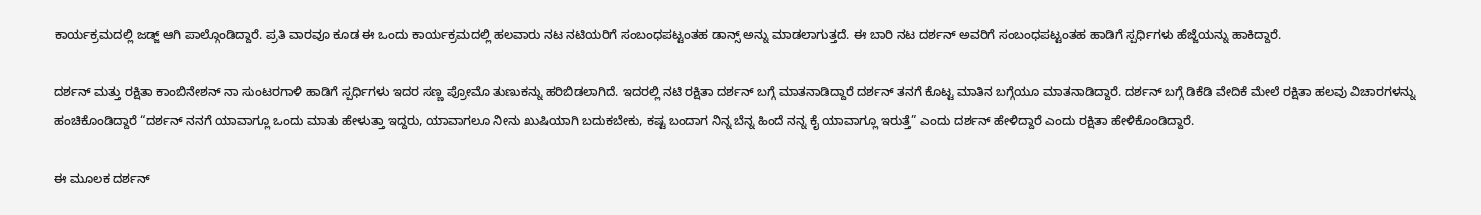ಕಾರ್ಯಕ್ರಮದಲ್ಲಿ ಜಡ್ಜ್ ಆಗಿ ಪಾಲ್ಗೊಂಡಿದ್ದಾರೆ. ಪ್ರತಿ ವಾರವೂ ಕೂಡ ಈ ಒಂದು ಕಾರ್ಯಕ್ರಮದಲ್ಲಿ ಹಲವಾರು ನಟ ನಟಿಯರಿಗೆ ಸಂಬಂಧಪಟ್ಟಂತಹ ಡಾನ್ಸ್ ಅನ್ನು ಮಾಡಲಾಗುತ್ತದೆ. ಈ ಬಾರಿ ನಟ ದರ್ಶನ್ ಅವರಿಗೆ ಸಂಬಂಧಪಟ್ಟಂತಹ ಹಾಡಿಗೆ ಸ್ಪರ್ಧಿಗಳು ಹೆಜ್ಜೆಯನ್ನು ಹಾಕಿದ್ದಾರೆ.

ದರ್ಶನ್ ಮತ್ತು ರಕ್ಷಿತಾ ಕಾಂಬಿನೇಶನ್‌ ನಾ ಸುಂಟರಗಾಳಿ ಹಾಡಿಗೆ ಸ್ಪರ್ಧಿಗಳು ಇದರ ಸಣ್ಣ ಪ್ರೋಮೊ ತುಣುಕನ್ನು ಹರಿಬಿಡಲಾಗಿದೆ. ಇದರಲ್ಲಿ ನಟಿ ರಕ್ಷಿತಾ ದರ್ಶನ್ ಬಗ್ಗೆ ಮಾತನಾಡಿದ್ದಾರೆ ದರ್ಶನ್ ತನಗೆ ಕೊಟ್ಟ ಮಾತಿನ ಬಗ್ಗೆಯೂ ಮಾತನಾಡಿದ್ದಾರೆ. ದರ್ಶನ್ ಬಗ್ಗೆ ಡಿಕೆಡಿ ವೇದಿಕೆ ಮೇಲೆ ರಕ್ಷಿತಾ ಹಲವು ವಿಚಾರಗಳನ್ನು ಹಂಚಿಕೊಂಡಿದ್ದಾರೆ “ದರ್ಶನ್ ನನಗೆ ಯಾವಾಗ್ಲೂ ಒಂದು ಮಾತು ಹೇಳುತ್ತಾ ಇದ್ದರು, ಯಾವಾಗಲೂ ನೀನು ಖುಷಿಯಾಗಿ ಬದುಕಬೇಕು, ಕಷ್ಟ ಬಂದಾಗ ನಿನ್ನ ಬೆನ್ನ ಹಿಂದೆ ನನ್ನ ಕೈ ಯಾವಾಗ್ಲೂ ಇರುತ್ತೆ” ಎಂದು ದರ್ಶನ್ ಹೇಳಿದ್ದಾರೆ ಎಂದು ರಕ್ಷಿತಾ ಹೇಳಿಕೊಂಡಿದ್ದಾರೆ.

ಈ ಮೂಲಕ ದರ್ಶನ್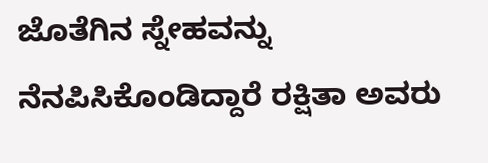ಜೊತೆಗಿನ ಸ್ನೇಹವನ್ನು ನೆನಪಿಸಿಕೊಂಡಿದ್ದಾರೆ ರಕ್ಷಿತಾ ಅವರು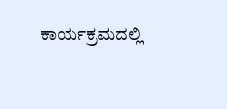ಕಾರ್ಯಕ್ರಮದಲ್ಲಿ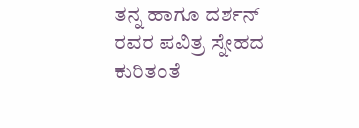ತನ್ನ ಹಾಗೂ ದರ್ಶನ್ ರವರ ಪವಿತ್ರ ಸ್ನೇಹದ ಕುರಿತಂತೆ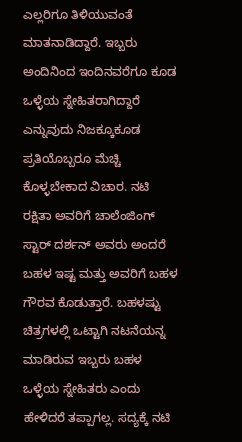ಎಲ್ಲರಿಗೂ ತಿಳಿಯುವಂತೆ ಮಾತನಾಡಿದ್ದಾರೆ. ಇಬ್ಬರು ಅಂದಿನಿಂದ ಇಂದಿನವರೆಗೂ ಕೂಡ ಒಳ್ಳೆಯ ಸ್ನೇಹಿತರಾಗಿದ್ದಾರೆ ಎನ್ನುವುದು ನಿಜಕ್ಕೂಕೂಡ ಪ್ರತಿಯೊಬ್ಬರೂ ಮೆಚ್ಚಿ ಕೊಳ್ಳಬೇಕಾದ ವಿಚಾರ. ನಟಿ ರಕ್ಷಿತಾ ಅವರಿಗೆ ಚಾಲೆಂಜಿಂಗ್ ಸ್ಟಾರ್ ದರ್ಶನ್ ಅವರು ಅಂದರೆ ಬಹಳ ಇಷ್ಟ ಮತ್ತು ಅವರಿಗೆ ಬಹಳ ಗೌರವ ಕೊಡುತ್ತಾರೆ. ಬಹಳಷ್ಟು ಚಿತ್ರಗಳಲ್ಲಿ ಒಟ್ಟಾಗಿ ನಟನೆಯನ್ನ ಮಾಡಿರುವ ಇಬ್ಬರು ಬಹಳ ಒಳ್ಳೆಯ ಸ್ನೇಹಿತರು ಎಂದು ಹೇಳಿದರೆ ತಪ್ಪಾಗಲ್ಲ. ಸದ್ಯಕ್ಕೆ ನಟಿ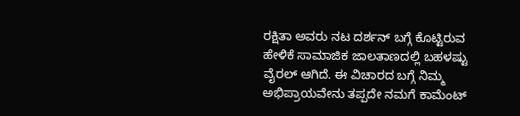ರಕ್ಷಿತಾ ಅವರು ನಟ ದರ್ಶನ್ ಬಗ್ಗೆ ಕೊಟ್ಟಿರುವ ಹೇಳಿಕೆ ಸಾಮಾಜಿಕ ಜಾಲತಾಣದಲ್ಲಿ ಬಹಳಷ್ಟು ವೈರಲ್ ಆಗಿದೆ. ಈ ವಿಚಾರದ ಬಗ್ಗೆ ನಿಮ್ಮ ಅಭಿಪ್ರಾಯವೇನು ತಪ್ಪದೇ ನಮಗೆ ಕಾಮೆಂಟ್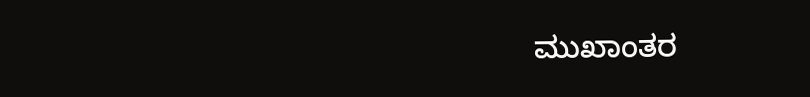ಮುಖಾಂತರ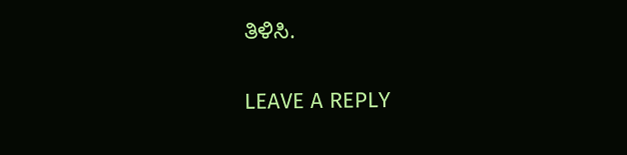ತಿಳಿಸಿ.

LEAVE A REPLY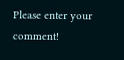Please enter your comment!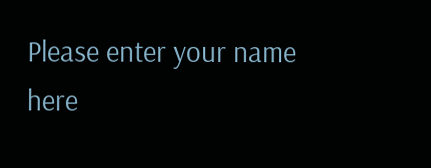Please enter your name here